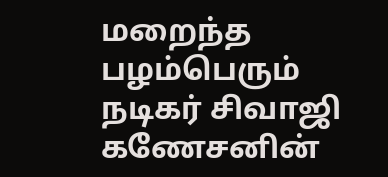மறைந்த பழம்பெரும் நடிகர் சிவாஜி கணேசனின்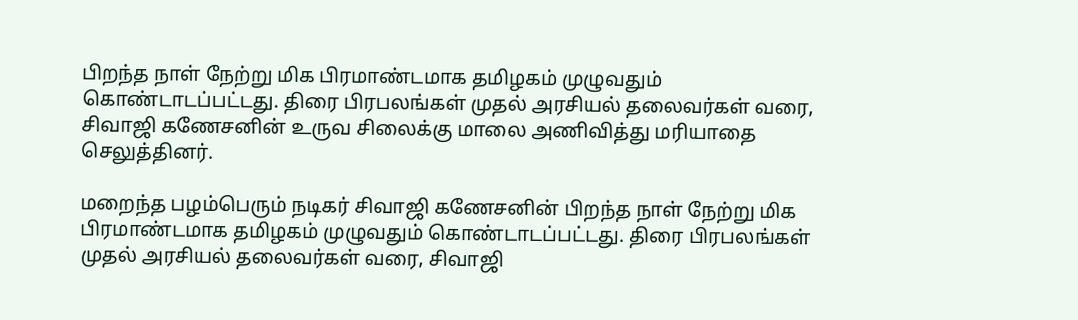பிறந்த நாள் நேற்று மிக பிரமாண்டமாக தமிழகம் முழுவதும் கொண்டாடப்பட்டது. திரை பிரபலங்கள் முதல் அரசியல் தலைவர்கள் வரை, சிவாஜி கணேசனின் உருவ சிலைக்கு மாலை அணிவித்து மரியாதை செலுத்தினர்.

மறைந்த பழம்பெரும் நடிகர் சிவாஜி கணேசனின் பிறந்த நாள் நேற்று மிக பிரமாண்டமாக தமிழகம் முழுவதும் கொண்டாடப்பட்டது. திரை பிரபலங்கள் முதல் அரசியல் தலைவர்கள் வரை, சிவாஜி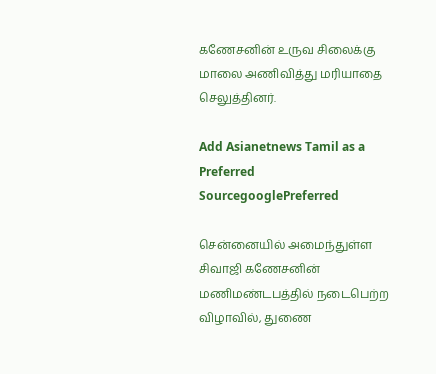கணேசனின் உருவ சிலைக்கு மாலை அணிவித்து மரியாதை செலுத்தினர்.

Add Asianetnews Tamil as a Preferred SourcegooglePreferred

சென்னையில் அமைந்துள்ள சிவாஜி கணேசனின் மணிமண்டபத்தில் நடைபெற்ற விழாவில், துணை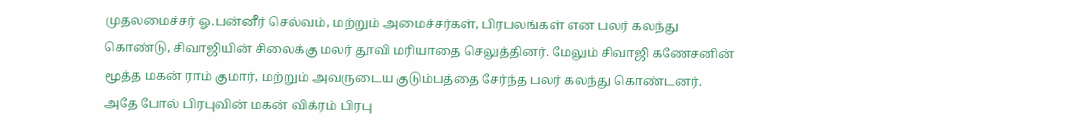முதலமைச்சர் ஓ.பன்னீர் செல்வம், மற்றும் அமைச்சர்கள், பிரபலங்கள் என பலர் கலந்து கொண்டு, சிவாஜியின் சிலைக்கு மலர் தூவி மரியாதை செலுத்தினர். மேலும் சிவாஜி கணேசனின் மூத்த மகன் ராம் குமார், மற்றும் அவருடைய குடும்பத்தை சேர்ந்த பலர் கலந்து கொண்டனர். அதே போல் பிரபுவின் மகன் விக்ரம் பிரபு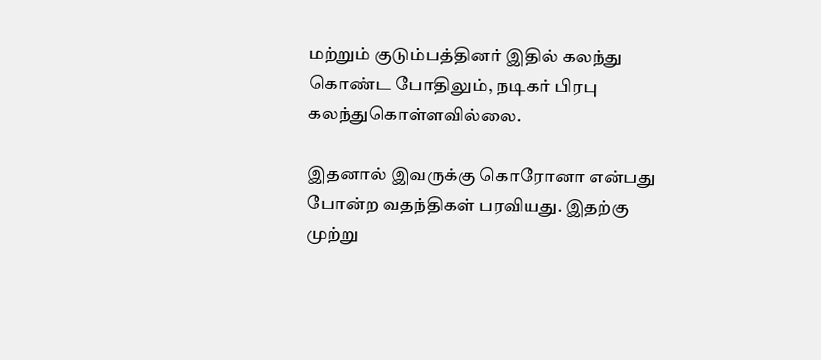மற்றும் குடும்பத்தினர் இதில் கலந்து கொண்ட போதிலும், நடிகர் பிரபு கலந்துகொள்ளவில்லை.

இதனால் இவருக்கு கொரோனா என்பது போன்ற வதந்திகள் பரவியது. இதற்கு முற்று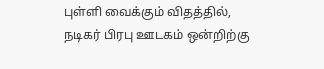புள்ளி வைக்கும் விதத்தில், நடிகர் பிரபு ஊடகம் ஒன்றிற்கு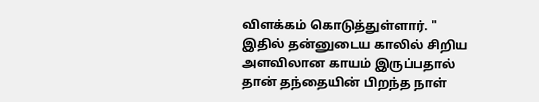விளக்கம் கொடுத்துள்ளார். " இதில் தன்னுடைய காலில் சிறிய அளவிலான காயம் இருப்பதால் தான் தந்தையின் பிறந்த நாள்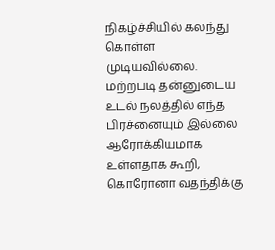நிகழ்ச்சியில் கலந்து கொள்ள முடியவில்லை. மற்றபடி தன்னுடைய உடல் நலத்தில் எந்த பிரச்னையும் இல்லை ஆரோக்கியமாக உள்ளதாக கூறி, கொரோனா வதந்திக்கு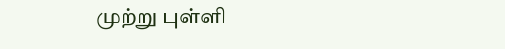முற்று புள்ளி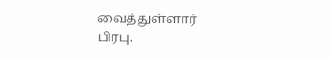வைத்துள்ளார் பிரபு.